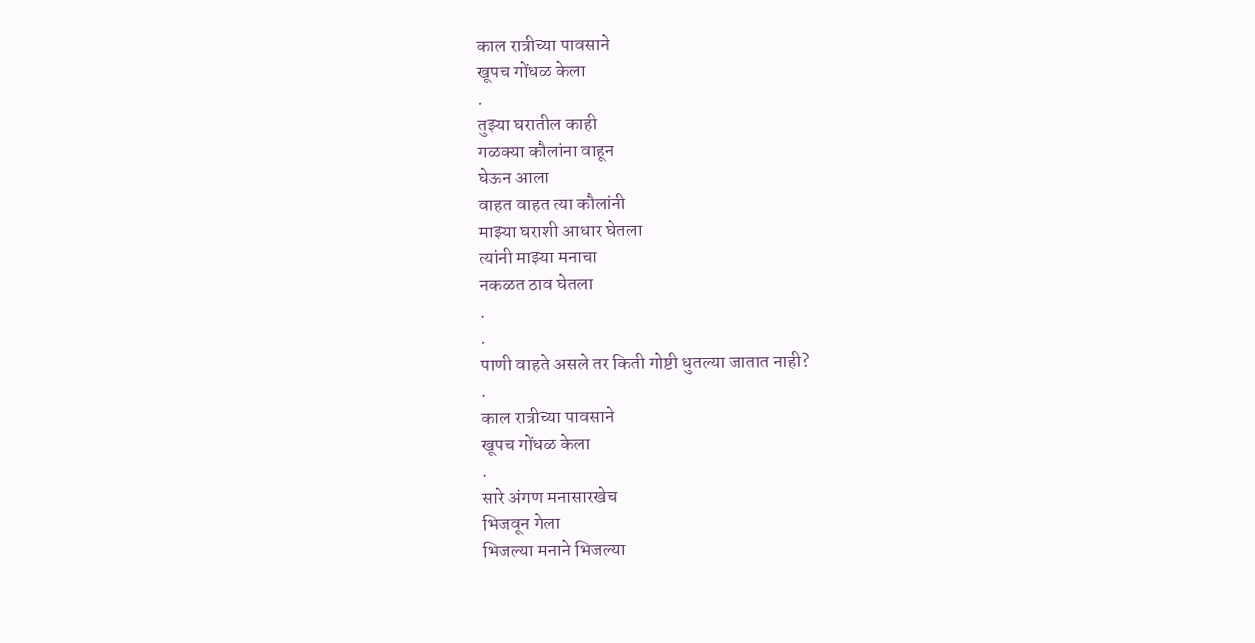काल रात्रीच्या पावसाने
खूपच गोंधळ केला
.
तुझ्या घरातील काही
गळक्या कौलांना वाहून
घेऊन आला
वाहत वाहत त्या कौलांनी
माझ्या घराशी आधार घेतला
त्यांनी माझ्या मनाचा
नकळत ठाव घेतला
.
.
पाणी वाहते असले तर किती गोष्टी धुतल्या जातात नाही?
.
काल रात्रीच्या पावसाने
खूपच गोंधळ केला
.
सारे अंगण मनासारखेच
भिजवून गेला
भिजल्या मनाने भिजल्या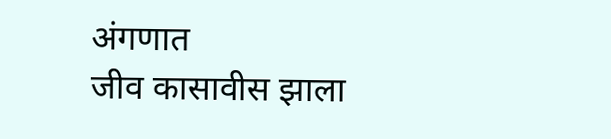अंगणात
जीव कासावीस झाला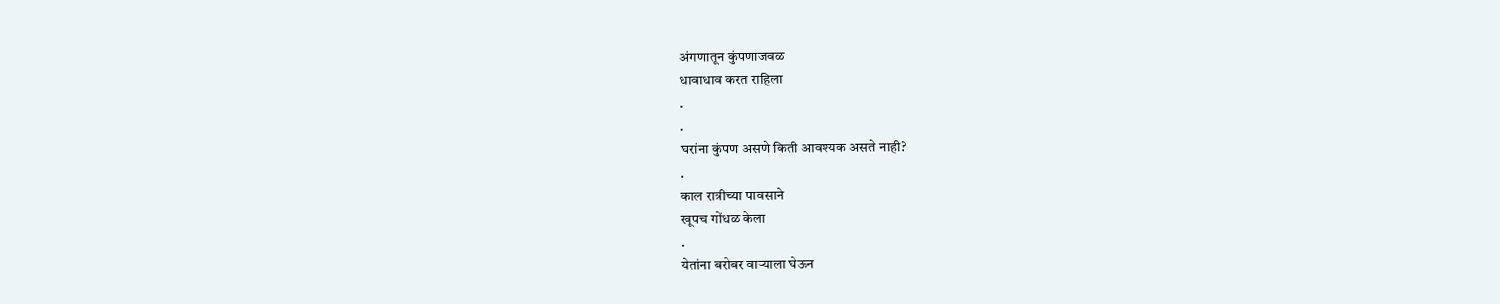अंगणातून कुंपणाजवळ
धावाधाव करत राहिला
.
.
घरांना कुंपण असणे किती आवश्यक असते नाही?
.
काल रात्रीच्या पावसाने
खूपच गोंधळ केला
.
येतांना बरोबर वाऱ्याला घेऊन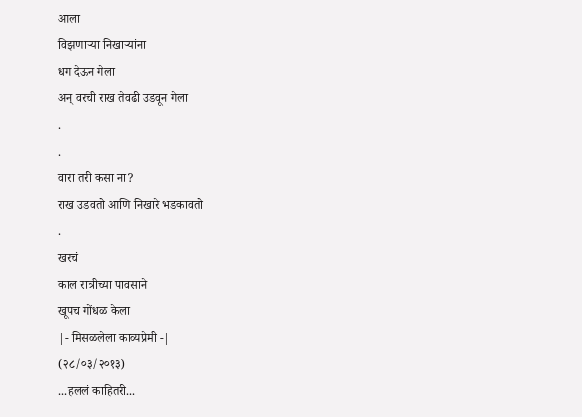आला
विझणाऱ्या निखाऱ्यांना
धग देऊन गेला
अन् वरची राख तेवढी उडवून गेला
.
.
वारा तरी कसा ना?
राख उडवतो आणि निखारे भडकावतो
.
खरचं
काल रात्रीच्या पावसाने
खूपच गोंधळ केला
|- मिसळलेला काव्यप्रेमी -|
(२८/०३/२०१३)
...हललं काहितरी...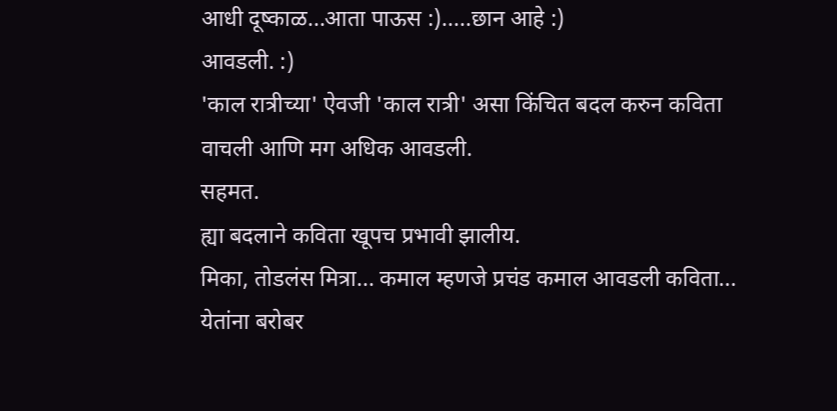आधी दूष्काळ...आता पाऊस :).....छान आहे :)
आवडली. :)
'काल रात्रीच्या' ऐवजी 'काल रात्री' असा किंचित बदल करुन कविता वाचली आणि मग अधिक आवडली.
सहमत.
ह्या बदलाने कविता खूपच प्रभावी झालीय.
मिका, तोडलंस मित्रा... कमाल म्हणजे प्रचंड कमाल आवडली कविता...
येतांना बरोबर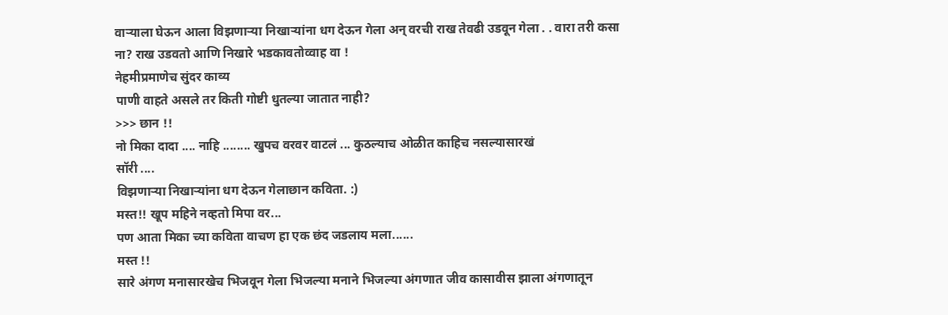वाऱ्याला घेऊन आला विझणाऱ्या निखाऱ्यांना धग देऊन गेला अन् वरची राख तेवढी उडवून गेला . . वारा तरी कसा ना? राख उडवतो आणि निखारे भडकावतोव्वाह वा !
नेहमीप्रमाणेच सुंदर काव्य
पाणी वाहते असले तर किती गोष्टी धुतल्या जातात नाही?
>>> छान !!
नो मिका दादा .... नाहि ........ खुपच वरवर वाटलं ... कुठल्याच ओळीत काहिच नसल्यासारखं
सॉरी ....
विझणाऱ्या निखाऱ्यांना धग देऊन गेलाछान कविता. :)
मस्त!! खूप महिने नव्हतो मिपा वर...
पण आता मिका च्या कविता वाचण हा एक छंद जडलाय मला......
मस्त !!
सारे अंगण मनासारखेच भिजवून गेला भिजल्या मनाने भिजल्या अंगणात जीव कासावीस झाला अंगणातून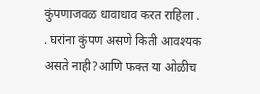कुंपणाजवळ धावाधाव करत राहिला . . घरांना कुंपण असणे किती आवश्यक असते नाही?आणि फक्त या ओळीच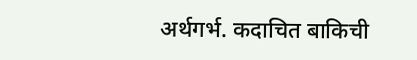अर्थगर्भ. कदाचित बाकिची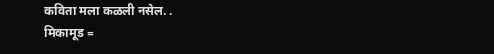कविता मला कळली नसेल. .
मिकामूड =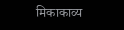मिकाकाव्य